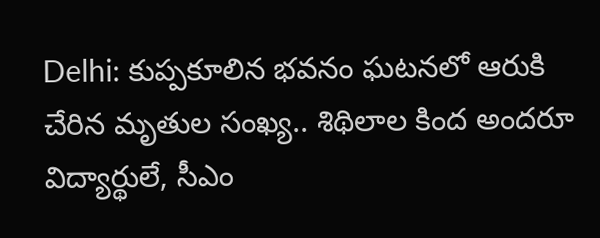Delhi: కుప్పకూలిన భవనం ఘటనలో ఆరుకి చేరిన మృతుల సంఖ్య.. శిథిలాల కింద అందరూ విద్యార్థులే, సీఎం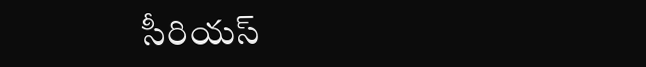సీరియస్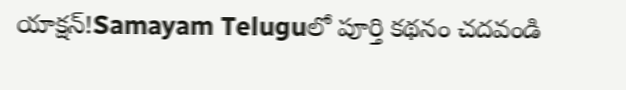యాక్షన్!Samayam Teluguలో పూర్తి కథనం చదవండి